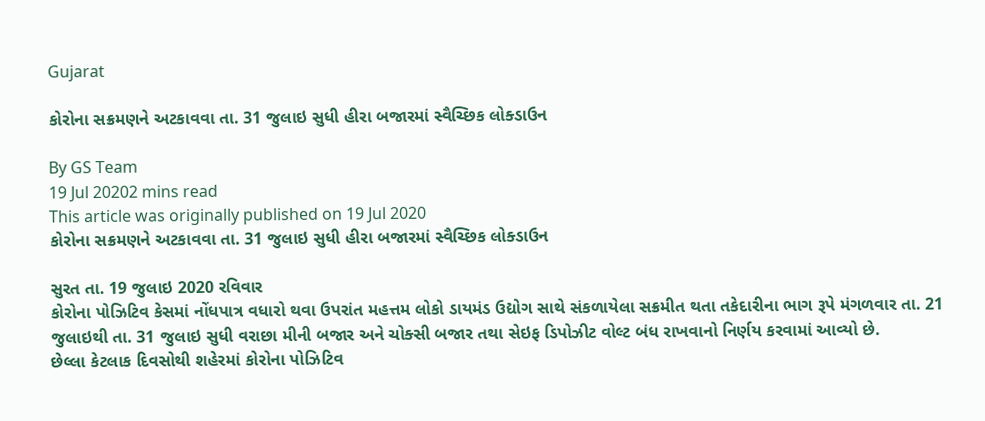Gujarat

કોરોના સક્રમણને અટકાવવા તા. 31 જુલાઇ સુધી હીરા બજારમાં સ્વૈચ્છિક લોક્ડાઉન

By GS Team
19 Jul 20202 mins read
This article was originally published on 19 Jul 2020
કોરોના સક્રમણને અટકાવવા તા. 31 જુલાઇ સુધી હીરા બજારમાં સ્વૈચ્છિક લોક્ડાઉન

સુરત તા. 19 જુલાઇ 2020 રવિવાર
કોરોના પોઝિટિવ કેસમાં નોંધપાત્ર વધારો થવા ઉપરાંત મહત્તમ લોકો ડાયમંડ ઉદ્યોગ સાથે સંકળાયેલા સક્રમીત થતા તકેદારીના ભાગ રૂપે મંગળવાર તા. 21 જુલાઇથી તા. 31 જુલાઇ સુધી વરાછા મીની બજાર અને ચોક્સી બજાર તથા સેઇફ ડિપોઝીટ વોલ્ટ બંધ રાખવાનો નિર્ણય કરવામાં આવ્યો છે.
છેલ્લા કેટલાક દિવસોથી શહેરમાં કોરોના પોઝિટિવ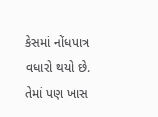કેસમાં નોંધપાત્ર વધારો થયો છે. તેમાં પણ ખાસ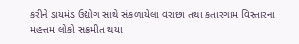કરીને ડાયમંડ ઉદ્યોગ સાથે સંકળાયેલા વરાછા તથા કતારગામ વિસ્તારના મહત્તમ લોકો સક્રમીત થયા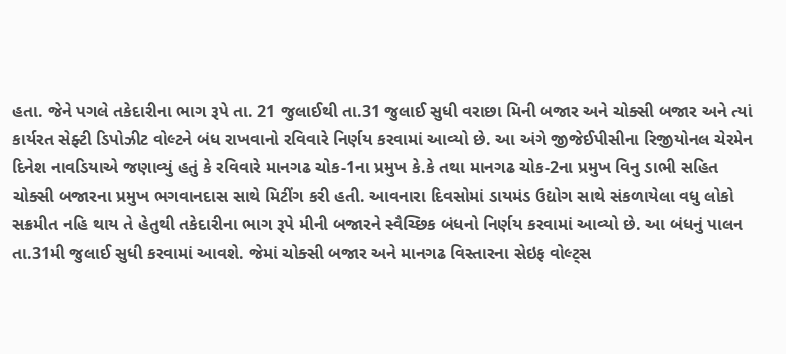હતા. જેને પગલે તકેદારીના ભાગ રૂપે તા. 21 જુલાઈથી તા.31 જુલાઈ સુધી વરાછા મિની બજાર અને ચોક્સી બજાર અને ત્યાં કાર્યરત સેફ્ટી ડિપોઝીટ વોલ્ટને બંધ રાખવાનો રવિવારે નિર્ણય કરવામાં આવ્યો છે. આ અંગે જીજેઈપીસીના રિજીયોનલ ચેરમેન દિનેશ નાવડિયાએ જણાવ્યું હતું કે રવિવારે માનગઢ ચોક-1ના પ્રમુખ કે.કે તથા માનગઢ ચોક-2ના પ્રમુખ વિનુ ડાભી સહિત ચોક્સી બજારના પ્રમુખ ભગવાનદાસ સાથે મિટીંગ કરી હતી. આવનારા દિવસોમાં ડાયમંડ ઉદ્યોગ સાથે સંકળાયેલા વધુ લોકો સક્રમીત નહિ થાય તે હેતુથી તકેદારીના ભાગ રૂપે મીની બજારને સ્વૈચ્છિક બંધનો નિર્ણય કરવામાં આવ્યો છે. આ બંધનું પાલન તા.31મી જુલાઈ સુધી કરવામાં આવશે. જેમાં ચોક્સી બજાર અને માનગઢ વિસ્તારના સેઇફ વોલ્ટ્સ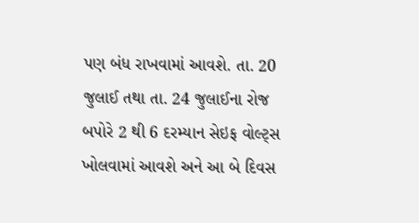પણ બંધ રાખવામાં આવશે. તા. 20 જુલાઈ તથા તા. 24 જુલાઈના રોજ બપોરે 2 થી 6 દરમ્યાન સેઇફ વોલ્ટ્સ ખોલવામાં આવશે અને આ બે દિવસ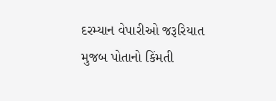દરમ્યાન વેપારીઓ જરૂરિયાત મુજબ પોતાનો કિંમતી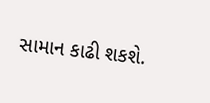સામાન કાઢી શકશે.